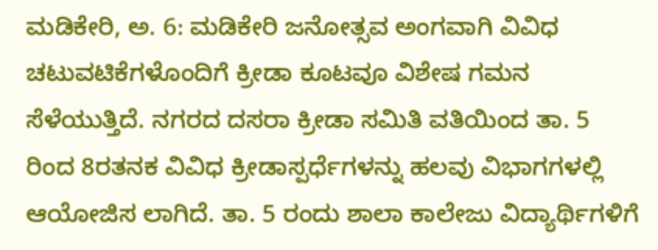ಮಡಿಕೇರಿ, ಅ. 6: ಮಡಿಕೇರಿ ಜನೋತ್ಸವ ಅಂಗವಾಗಿ ವಿವಿಧ ಚಟುವಟಿಕೆಗಳೊಂದಿಗೆ ಕ್ರೀಡಾ ಕೂಟವೂ ವಿಶೇಷ ಗಮನ ಸೆಳೆಯುತ್ತಿದೆ. ನಗರದ ದಸರಾ ಕ್ರೀಡಾ ಸಮಿತಿ ವತಿಯಿಂದ ತಾ. 5 ರಿಂದ 8ರತನಕ ವಿವಿಧ ಕ್ರೀಡಾಸ್ಪರ್ಧೆಗಳನ್ನು ಹಲವು ವಿಭಾಗಗಳಲ್ಲಿ ಆಯೋಜಿಸ ಲಾಗಿದೆ. ತಾ. 5 ರಂದು ಶಾಲಾ ಕಾಲೇಜು ವಿದ್ಯಾರ್ಥಿಗಳಿಗೆ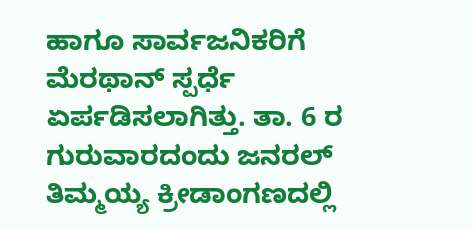ಹಾಗೂ ಸಾರ್ವಜನಿಕರಿಗೆ ಮೆರಥಾನ್ ಸ್ಪರ್ಧೆ ಏರ್ಪಡಿಸಲಾಗಿತ್ತು. ತಾ. 6 ರ ಗುರುವಾರದಂದು ಜನರಲ್ ತಿಮ್ಮಯ್ಯ ಕ್ರೀಡಾಂಗಣದಲ್ಲಿ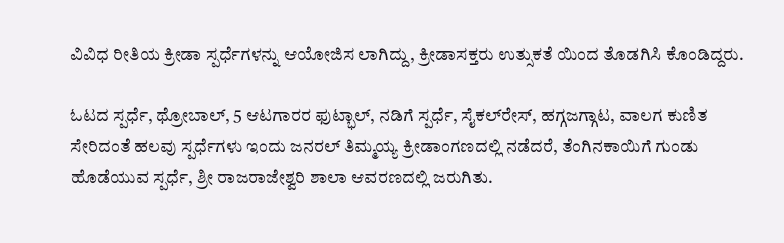ವಿವಿಧ ರೀತಿಯ ಕ್ರೀಡಾ ಸ್ಪರ್ಧೆಗಳನ್ನು ಆಯೋಜಿಸ ಲಾಗಿದ್ದು, ಕ್ರೀಡಾಸಕ್ತರು ಉತ್ಸುಕತೆ ಯಿಂದ ತೊಡಗಿಸಿ ಕೊಂಡಿದ್ದರು.

ಓಟದ ಸ್ಪರ್ಧೆ, ಥ್ರೋಬಾಲ್, 5 ಆಟಗಾರರ ಫುಟ್ಭಾಲ್, ನಡಿಗೆ ಸ್ಪರ್ಧೆ, ಸೈಕಲ್‍ರೇಸ್, ಹಗ್ಗಜಗ್ಗಾಟ, ವಾಲಗ ಕುಣಿತ ಸೇರಿದಂತೆ ಹಲವು ಸ್ಪರ್ಧೆಗಳು ಇಂದು ಜನರಲ್ ತಿಮ್ಮಯ್ಯ ಕ್ರೀಡಾಂಗಣದಲ್ಲಿ ನಡೆದರೆ, ತೆಂಗಿನಕಾಯಿಗೆ ಗುಂಡು ಹೊಡೆಯುವ ಸ್ಪರ್ಧೆ, ಶ್ರೀ ರಾಜರಾಜೇಶ್ವರಿ ಶಾಲಾ ಆವರಣದಲ್ಲಿ ಜರುಗಿತು.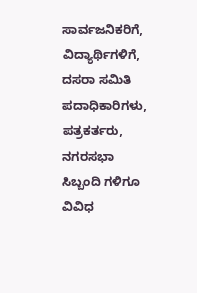ಸಾರ್ವಜನಿಕರಿಗೆ, ವಿದ್ಯಾರ್ಥಿಗಳಿಗೆ, ದಸರಾ ಸಮಿತಿ ಪದಾಧಿಕಾರಿಗಳು, ಪತ್ರಕರ್ತರು, ನಗರಸಭಾ ಸಿಬ್ಬಂದಿ ಗಳಿಗೂ ವಿವಿಧ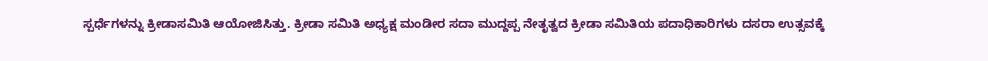ಸ್ಪರ್ಧೆಗಳನ್ನು ಕ್ರೀಡಾಸಮಿತಿ ಆಯೋಜಿಸಿತ್ತು. ಕ್ರೀಡಾ ಸಮಿತಿ ಅಧ್ಯಕ್ಷ ಮಂಡೀರ ಸದಾ ಮುದ್ದಪ್ಪ ನೇತೃತ್ವದ ಕ್ರೀಡಾ ಸಮಿತಿಯ ಪದಾಧಿಕಾರಿಗಳು ದಸರಾ ಉತ್ಸವಕ್ಕೆ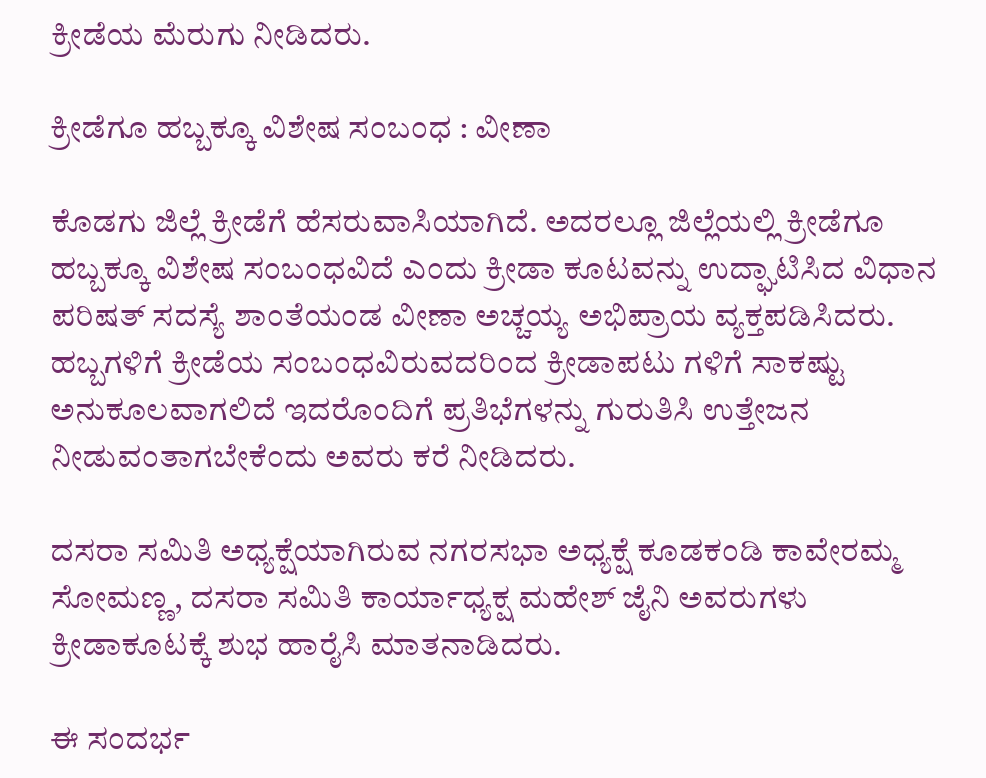ಕ್ರೀಡೆಯ ಮೆರುಗು ನೀಡಿದರು.

ಕ್ರೀಡೆಗೂ ಹಬ್ಬಕ್ಕೂ ವಿಶೇಷ ಸಂಬಂಧ : ವೀಣಾ

ಕೊಡಗು ಜಿಲ್ಲೆ ಕ್ರೀಡೆಗೆ ಹೆಸರುವಾಸಿಯಾಗಿದೆ. ಅದರಲ್ಲೂ ಜಿಲ್ಲೆಯಲ್ಲಿ ಕ್ರೀಡೆಗೂ ಹಬ್ಬಕ್ಕೂ ವಿಶೇಷ ಸಂಬಂಧವಿದೆ ಎಂದು ಕ್ರೀಡಾ ಕೂಟವನ್ನು ಉದ್ಘಾಟಿಸಿದ ವಿಧಾನ ಪರಿಷತ್ ಸದಸ್ಯೆ ಶಾಂತೆಯಂಡ ವೀಣಾ ಅಚ್ಚಯ್ಯ ಅಭಿಪ್ರಾಯ ವ್ಯಕ್ತಪಡಿಸಿದರು. ಹಬ್ಬಗಳಿಗೆ ಕ್ರೀಡೆಯ ಸಂಬಂಧವಿರುವದರಿಂದ ಕ್ರೀಡಾಪಟು ಗಳಿಗೆ ಸಾಕಷ್ಟು ಅನುಕೂಲವಾಗಲಿದೆ ಇದರೊಂದಿಗೆ ಪ್ರತಿಭೆಗಳನ್ನು ಗುರುತಿಸಿ ಉತ್ತೇಜನ ನೀಡುವಂತಾಗಬೇಕೆಂದು ಅವರು ಕರೆ ನೀಡಿದರು.

ದಸರಾ ಸಮಿತಿ ಅಧ್ಯಕ್ಷೆಯಾಗಿರುವ ನಗರಸಭಾ ಅಧ್ಯಕ್ಷೆ ಕೂಡಕಂಡಿ ಕಾವೇರಮ್ಮ ಸೋಮಣ್ಣ, ದಸರಾ ಸಮಿತಿ ಕಾರ್ಯಾಧ್ಯಕ್ಷ ಮಹೇಶ್ ಜೈನಿ ಅವರುಗಳು ಕ್ರೀಡಾಕೂಟಕ್ಕೆ ಶುಭ ಹಾರೈಸಿ ಮಾತನಾಡಿದರು.

ಈ ಸಂದರ್ಭ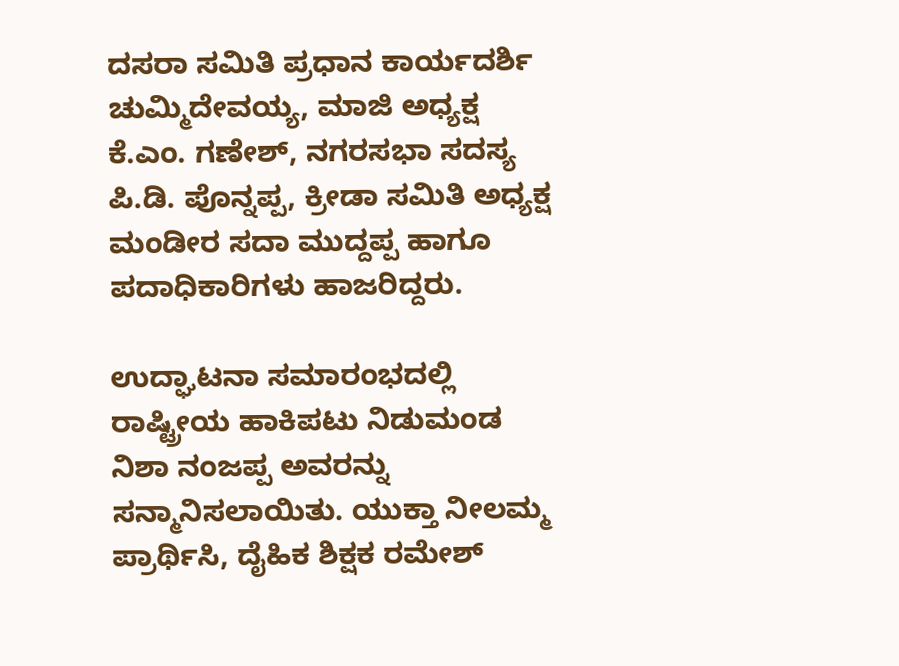ದಸರಾ ಸಮಿತಿ ಪ್ರಧಾನ ಕಾರ್ಯದರ್ಶಿ ಚುಮ್ಮಿದೇವಯ್ಯ, ಮಾಜಿ ಅಧ್ಯಕ್ಷ ಕೆ.ಎಂ. ಗಣೇಶ್, ನಗರಸಭಾ ಸದಸ್ಯ ಪಿ.ಡಿ. ಪೊನ್ನಪ್ಪ, ಕ್ರೀಡಾ ಸಮಿತಿ ಅಧ್ಯಕ್ಷ ಮಂಡೀರ ಸದಾ ಮುದ್ದಪ್ಪ ಹಾಗೂ ಪದಾಧಿಕಾರಿಗಳು ಹಾಜರಿದ್ದರು.

ಉದ್ಘಾಟನಾ ಸಮಾರಂಭದಲ್ಲಿ ರಾಷ್ಟ್ರೀಯ ಹಾಕಿಪಟು ನಿಡುಮಂಡ ನಿಶಾ ನಂಜಪ್ಪ ಅವರನ್ನು ಸನ್ಮಾನಿಸಲಾಯಿತು. ಯುಕ್ತಾ ನೀಲಮ್ಮ ಪ್ರಾರ್ಥಿಸಿ, ದೈಹಿಕ ಶಿಕ್ಷಕ ರಮೇಶ್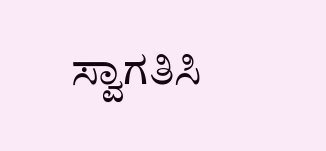ಸ್ವಾಗತಿಸಿ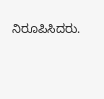ನಿರೂಪಿಸಿದರು.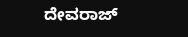ದೇವರಾಜ್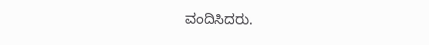ವಂದಿಸಿದರು.